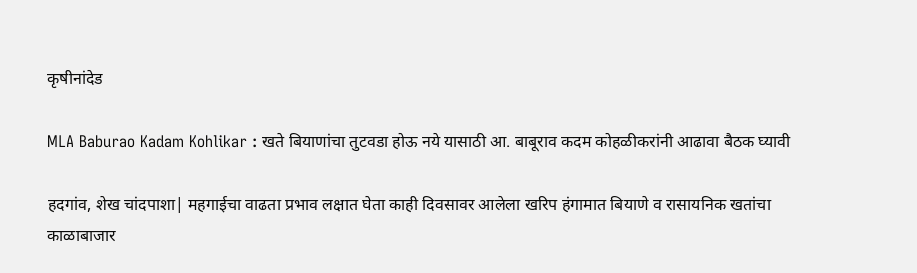कृषीनांदेड

MLA Baburao Kadam Kohlikar : खते बियाणांचा तुटवडा होऊ नये यासाठी आ. बाबूराव कदम कोहळीकरांनी आढावा बैठक घ्यावी

हदगांव, शेख चांदपाशा| महगाईचा वाढता प्रभाव लक्षात घेता काही दिवसावर आलेला खरिप हंगामात बियाणे व रासायनिक खतांचा काळाबाजार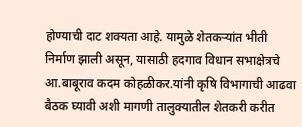होण्याची दाट शक्यता आहे. यामुळे शेतकऱ्यांत भीती निर्माण झाली असून, यासाठी हदगाव विधान सभाक्षेत्रचे आ.बाबूराव कदम कोहळीकर.यांनी कृषि विभागाची आढवा बैठक घ्यावी अशी मागणी तालुक्यातील शेतकरी करीत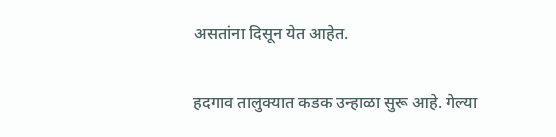असतांना दिसून येत आहेत.

हदगाव तालुक्यात कडक उन्हाळा सुरू आहे. गेल्या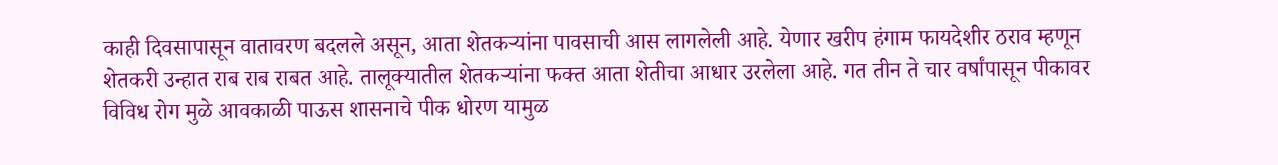काही दिवसापासून वातावरण बदलले असून, आता शेतकऱ्यांना पावसाची आस लागलेली आहे. येणार खरीप हंगाम फायदेशीर ठराव म्हणून शेतकरी उन्हात राब राब राबत आहे. तालूक्यातील शेतकऱ्यांना फक्त आता शेतीचा आधार उरलेला आहे. गत तीन ते चार वर्षांपासून पीकावर विविध रोग मुळे आवकाळी पाऊस शासनाचे पीक धोरण यामुळ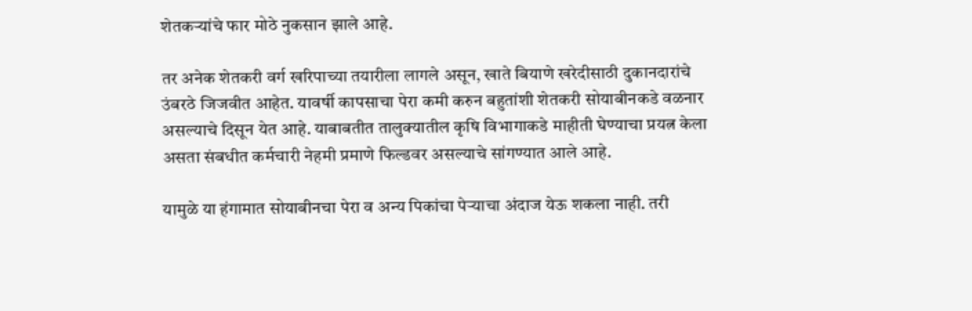शेतकऱ्यांचे फार मोठे नुकसान झाले आहे.

तर अनेक शेतकरी वर्ग खरिपाच्या तयारीला लागले असून, खाते बियाणे खरेदीसाठी दुकानदारांचे उंबरठे जिजवीत आहेत. यावर्षी कापसाचा पेरा कमी करुन बहुतांशी शेतकरी सोयाबीनकडे वळनार असल्याचे दिसून येत आहे. याबाबतीत तालुक्यातील कृषि विभागाकडे माहीती घेण्याचा प्रयत्न केला असता संबधीत कर्मचारी नेहमी प्रमाणे फिल्डवर असल्याचे सांगण्यात आले आहे.

यामुळे या हंगामात सोयाबीनचा पेरा व अन्य पिकांचा पेऱ्याचा अंदाज येऊ शकला नाही. तरी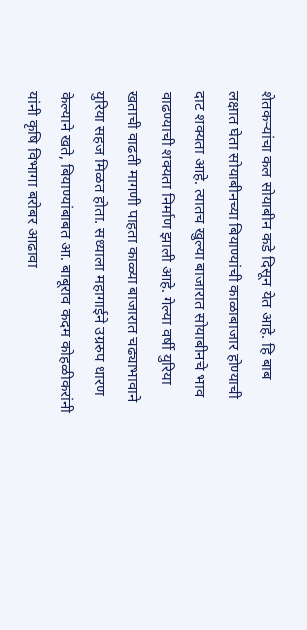शेतकऱ्यांचा कल सोयाबीन कडे दिसून येत आहे. हि बाब लक्षात घेता सोयाबीनच्या बियाण्यांची काळाबाजार होण्याची दाट शक्यता आहे. त्यातच खुल्या बाजारात सोयाबीनचे भाव वाढण्याची शक्यता निर्माण झाली आहे. गेल्या वर्षी युरिया खताची वाढती मागणी पाहता काळ्या बाजारात चढ्याभावाने युरिया सहज मिळत होता. सध्याला महागाईने उग्ररुप धारण केल्याने खते, बियाण्यांबाबत आ. बाबूराव कदम कोहळीकरांनी यांनी कृषि विभागा बरोबर आढावा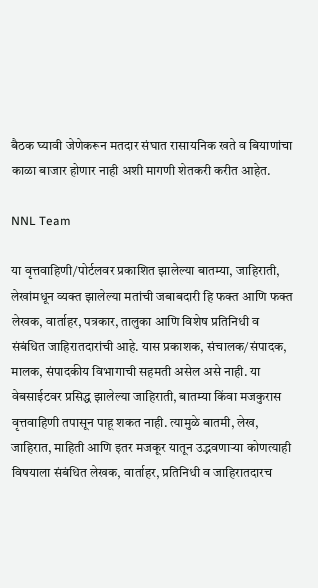बैठक घ्यावी जेणेकरून मतदार संघात रासायनिक खते व बियाणांचा काळा बाजार होणार नाही अशी मागणी शेतकरी करीत आहेत.

NNL Team

या वृत्तवाहिणी/पोर्टलवर प्रकाशित झालेल्या बातम्या, जाहिराती, लेखांमधून व्यक्त झालेल्या मतांची जबाबदारी हि फक्त आणि फक्त लेखक, वार्ताहर, पत्रकार, तालुका आणि विशेष प्रतिनिधी व संबंधित जाहिरातदारांची आहे. यास प्रकाशक, संचालक/संपादक, मालक, संपादकीय विभागाची सहमती असेल असे नाही. या वेबसाईटवर प्रसिद्ध झालेल्या जाहिराती, बातम्या किंवा मजकुरास वृत्तवाहिणी तपासून पाहू शकत नाही. त्यामुळे बातमी, लेख, जाहिरात, माहिती आणि इतर मजकूर यातून उद्भवणाऱ्या कोणत्याही विषयाला संबंधित लेखक, वार्ताहर, प्रतिनिधी व जाहिरातदारच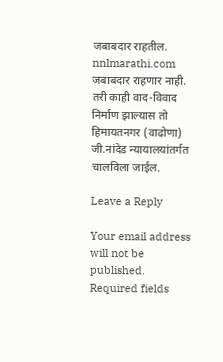जबाबदार राहतील. nnlmarathi.com जबाबदार राहणार नाही. तरी काही वाद-विवाद निर्माण झाल्यास तो हिमायतनगर (वाढोणा) जी.नांदेड न्यायालयांतर्गत चालविला जाईल.

Leave a Reply

Your email address will not be published. Required fields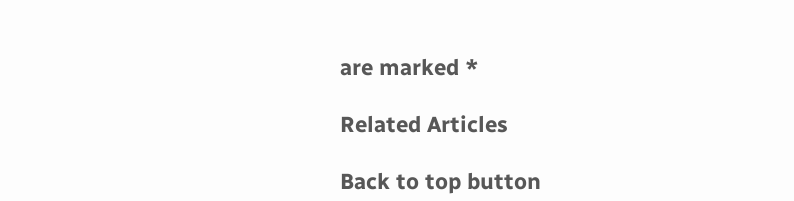are marked *

Related Articles

Back to top button